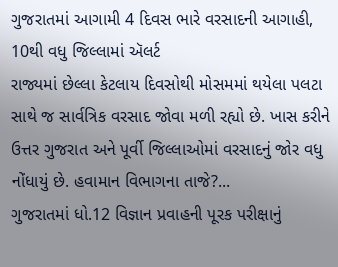ગુજરાતમાં આગામી 4 દિવસ ભારે વરસાદની આગાહી, 10થી વધુ જિલ્લામાં ઍલર્ટ
રાજ્યમાં છેલ્લા કેટલાય દિવસોથી મોસમમાં થયેલા પલટા સાથે જ સાર્વત્રિક વરસાદ જોવા મળી રહ્યો છે. ખાસ કરીને ઉત્તર ગુજરાત અને પૂર્વી જિલ્લાઓમાં વરસાદનું જોર વધુ નોંધાયું છે. હવામાન વિભાગના તાજે?...
ગુજરાતમાં ધો.12 વિજ્ઞાન પ્રવાહની પૂરક પરીક્ષાનું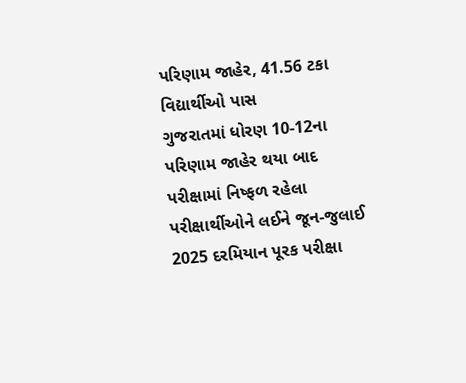પરિણામ જાહેર, 41.56 ટકા વિદ્યાર્થીઓ પાસ
ગુજરાતમાં ધોરણ 10-12ના પરિણામ જાહેર થયા બાદ પરીક્ષામાં નિષ્ફળ રહેલા પરીક્ષાર્થીઓને લઈને જૂન-જુલાઈ 2025 દરમિયાન પૂરક પરીક્ષા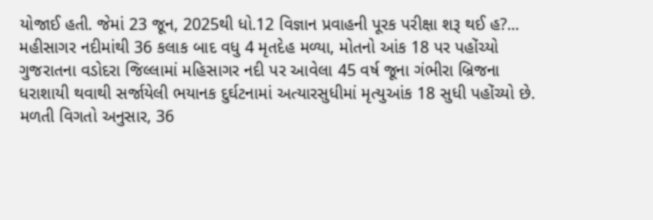યોજાઈ હતી. જેમાં 23 જૂન, 2025થી ધો.12 વિજ્ઞાન પ્રવાહની પૂરક પરીક્ષા શરૂ થઈ હ?...
મહીસાગર નદીમાંથી 36 કલાક બાદ વધુ 4 મૃતદેહ મળ્યા, મોતનો આંક 18 પર પહોંચ્યો
ગુજરાતના વડોદરા જિલ્લામાં મહિસાગર નદી પર આવેલા 45 વર્ષ જૂના ગંભીરા બ્રિજના ધરાશાયી થવાથી સર્જાયેલી ભયાનક દુર્ઘટનામાં અત્યારસુધીમાં મૃત્યુઆંક 18 સુધી પહોંચ્યો છે. મળતી વિગતો અનુસાર, 36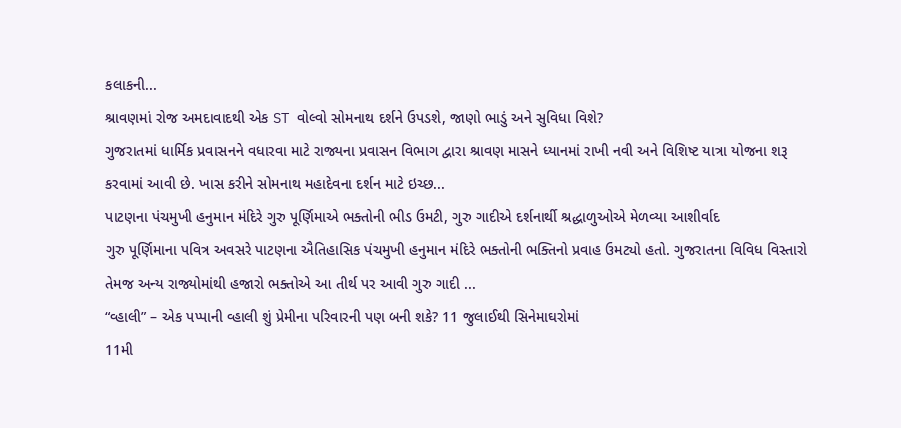કલાકની...
શ્રાવણમાં રોજ અમદાવાદથી એક ST વોલ્વો સોમનાથ દર્શને ઉપડશે, જાણો ભાડું અને સુવિધા વિશે?
ગુજરાતમાં ધાર્મિક પ્રવાસનને વધારવા માટે રાજ્યના પ્રવાસન વિભાગ દ્વારા શ્રાવણ માસને ધ્યાનમાં રાખી નવી અને વિશિષ્ટ યાત્રા યોજના શરૂ કરવામાં આવી છે. ખાસ કરીને સોમનાથ મહાદેવના દર્શન માટે ઇચ્છ...
પાટણના પંચમુખી હનુમાન મંદિરે ગુરુ પૂર્ણિમાએ ભક્તોની ભીડ ઉમટી, ગુરુ ગાદીએ દર્શનાર્થી શ્રદ્ધાળુઓએ મેળવ્યા આશીર્વાદ
ગુરુ પૂર્ણિમાના પવિત્ર અવસરે પાટણના ઐતિહાસિક પંચમુખી હનુમાન મંદિરે ભક્તોની ભક્તિનો પ્રવાહ ઉમટ્યો હતો. ગુજરાતના વિવિધ વિસ્તારો તેમજ અન્ય રાજ્યોમાંથી હજારો ભક્તોએ આ તીર્થ પર આવી ગુરુ ગાદી ...
“વ્હાલી” – એક પપ્પાની વ્હાલી શું પ્રેમીના પરિવારની પણ બની શકે? 11 જુલાઈથી સિનેમાઘરોમાં
11મી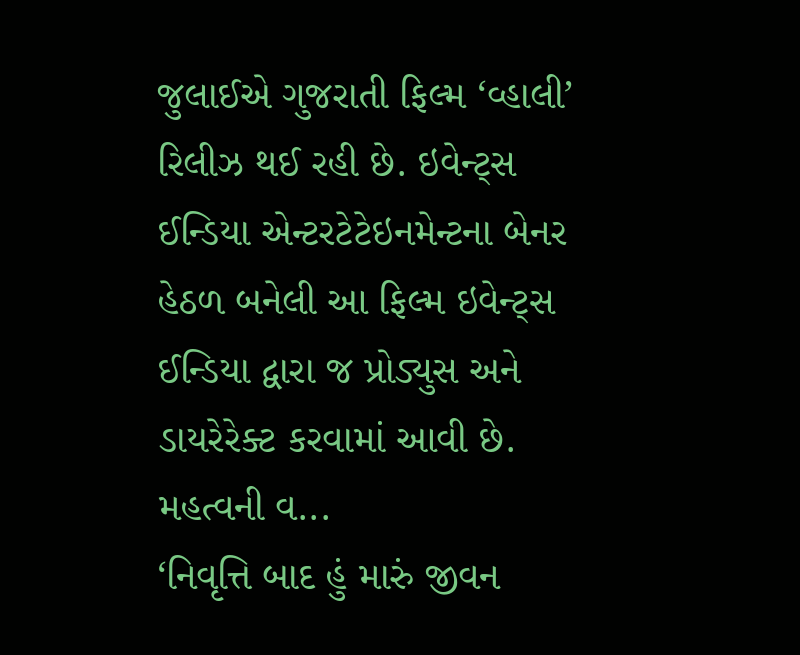જુલાઈએ ગુજરાતી ફિલ્મ ‘વ્હાલી’ રિલીઝ થઈ રહી છે. ઇવેન્ટ્સ ઈન્ડિયા એન્ટરટેટેઇનમેન્ટના બેનર હેઠળ બનેલી આ ફિલ્મ ઇવેન્ટ્સ ઈન્ડિયા દ્વારા જ પ્રોડ્યુસ અને ડાયરેરેક્ટ કરવામાં આવી છે. મહત્વની વ...
‘નિવૃત્તિ બાદ હું મારું જીવન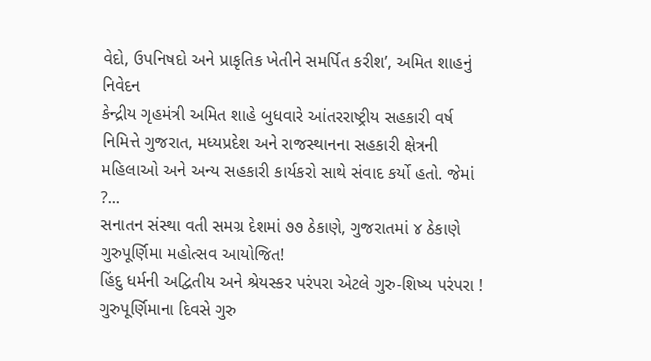વેદો, ઉપનિષદો અને પ્રાકૃતિક ખેતીને સમર્પિત કરીશ’, અમિત શાહનું નિવેદન
કેન્દ્રીય ગૃહમંત્રી અમિત શાહે બુધવારે આંતરરાષ્ટ્રીય સહકારી વર્ષ નિમિત્તે ગુજરાત, મધ્યપ્રદેશ અને રાજસ્થાનના સહકારી ક્ષેત્રની મહિલાઓ અને અન્ય સહકારી કાર્યકરો સાથે સંવાદ કર્યો હતો. જેમાં ?...
સનાતન સંસ્થા વતી સમગ્ર દેશમાં ૭૭ ઠેકાણે, ગુજરાતમાં ૪ ઠેકાણે ગુરુપૂર્ણિમા મહોત્સવ આયોજિત!
હિંદુ ધર્મની અદ્વિતીય અને શ્રેયસ્કર પરંપરા એટલે ગુરુ-શિષ્ય પરંપરા ! ગુરુપૂર્ણિમાના દિવસે ગુરુ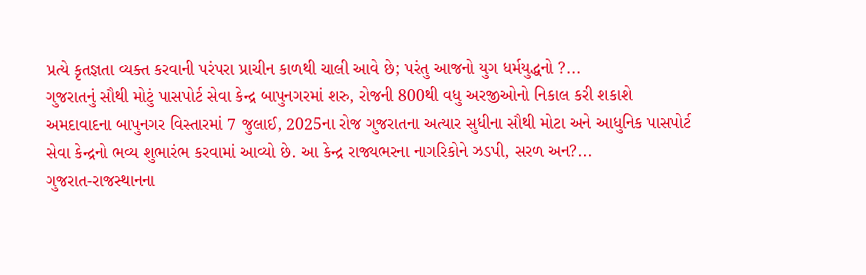પ્રત્યે કૃતજ્ઞતા વ્યક્ત કરવાની પરંપરા પ્રાચીન કાળથી ચાલી આવે છે; પરંતુ આજનો યુગ ધર્મયુદ્ધનો ?...
ગુજરાતનું સૌથી મોટું પાસપોર્ટ સેવા કેન્દ્ર બાપુનગરમાં શરુ, રોજની 800થી વધુ અરજીઓનો નિકાલ કરી શકાશે
અમદાવાદના બાપુનગર વિસ્તારમાં 7 જુલાઈ, 2025ના રોજ ગુજરાતના અત્યાર સુધીના સૌથી મોટા અને આધુનિક પાસપોર્ટ સેવા કેન્દ્રનો ભવ્ય શુભારંભ કરવામાં આવ્યો છે. આ કેન્દ્ર રાજ્યભરના નાગરિકોને ઝડપી, સરળ અન?...
ગુજરાત-રાજસ્થાનના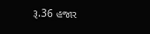રૂ.36 હજાર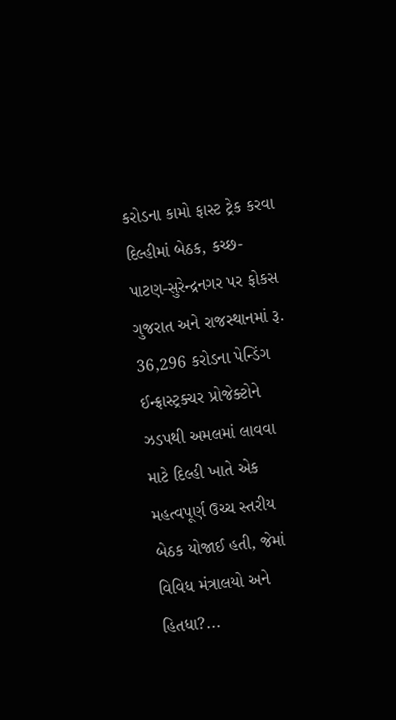કરોડના કામો ફાસ્ટ ટ્રેક કરવા દિલ્હીમાં બેઠક, કચ્છ-પાટણ-સુરેન્દ્રનગર પર ફોકસ
ગુજરાત અને રાજસ્થાનમાં રૂ. 36,296 કરોડના પેન્ડિંગ ઈન્ફ્રાસ્ટ્રક્ચર પ્રોજેક્ટોને ઝડપથી અમલમાં લાવવા માટે દિલ્હી ખાતે એક મહત્વપૂર્ણ ઉચ્ચ સ્તરીય બેઠક યોજાઈ હતી, જેમાં વિવિધ મંત્રાલયો અને હિતધા?...